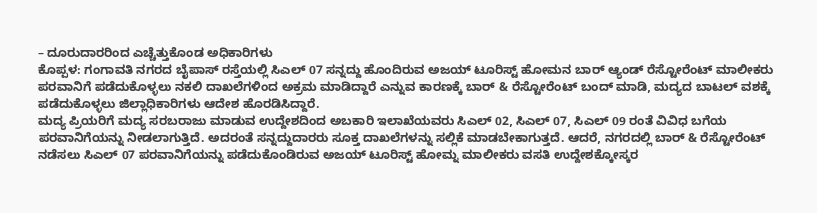– ದೂರುದಾರರಿಂದ ಎಚ್ಚೆತ್ತುಕೊಂಡ ಅಧಿಕಾರಿಗಳು
ಕೊಪ್ಪಳ: ಗಂಗಾವತಿ ನಗರದ ಬೈಪಾಸ್ ರಸ್ತೆಯಲ್ಲಿ ಸಿಎಲ್ 07 ಸನ್ನದ್ದು ಹೊಂದಿರುವ ಅಜಯ್ ಟೂರಿಸ್ಟ್ ಹೋಮನ ಬಾರ್ ಆ್ಯಂಡ್ ರೆಸ್ಟೋರೆಂಟ್ ಮಾಲೀಕರು ಪರವಾನಿಗೆ ಪಡೆದುಕೊಳ್ಳಲು ನಕಲಿ ದಾಖಲೆಗಳಿಂದ ಅಕ್ರಮ ಮಾಡಿದ್ದಾರೆ ಎನ್ನುವ ಕಾರಣಕ್ಕೆ ಬಾರ್ & ರೆಸ್ಟೋರೆಂಟ್ ಬಂದ್ ಮಾಡಿ, ಮದ್ಯದ ಬಾಟಲ್ ವಶಕ್ಕೆ ಪಡೆದುಕೊಳ್ಳಲು ಜಿಲ್ಲಾಧಿಕಾರಿಗಳು ಆದೇಶ ಹೊರಡಿಸಿದ್ದಾರೆ.
ಮದ್ಯ ಪ್ರಿಯರಿಗೆ ಮದ್ಯ ಸರಬರಾಜು ಮಾಡುವ ಉದ್ದೇಶದಿಂದ ಅಬಕಾರಿ ಇಲಾಖೆಯವರು ಸಿಎಲ್ 02, ಸಿಎಲ್ 07, ಸಿಎಲ್ 09 ರಂತೆ ವಿವಿಧ ಬಗೆಯ ಪರವಾನಿಗೆಯನ್ನು ನೀಡಲಾಗುತ್ತಿದೆ. ಅದರಂತೆ ಸನ್ನದ್ದುದಾರರು ಸೂಕ್ತ ದಾಖಲೆಗಳನ್ನು ಸಲ್ಲಿಕೆ ಮಾಡಬೇಕಾಗುತ್ತದೆ. ಆದರೆ, ನಗರದಲ್ಲಿ ಬಾರ್ & ರೆಸ್ಟೋರೆಂಟ್ ನಡೆಸಲು ಸಿಎಲ್ 07 ಪರವಾನಿಗೆಯನ್ನು ಪಡೆದುಕೊಂಡಿರುವ ಅಜಯ್ ಟೂರಿಸ್ಟ್ ಹೋಮ್ನ ಮಾಲೀಕರು ವಸತಿ ಉದ್ದೇಶಕ್ಕೋಸ್ಕರ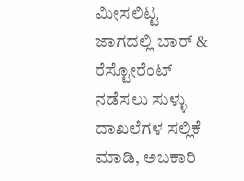ಮೀಸಲಿಟ್ಟ ಜಾಗದಲ್ಲಿ ಬಾರ್ & ರೆಸ್ಟೋರೆಂಟ್ ನಡೆಸಲು ಸುಳ್ಳು ದಾಖಲೆಗಳ ಸಲ್ಲಿಕೆ ಮಾಡಿ, ಅಬಕಾರಿ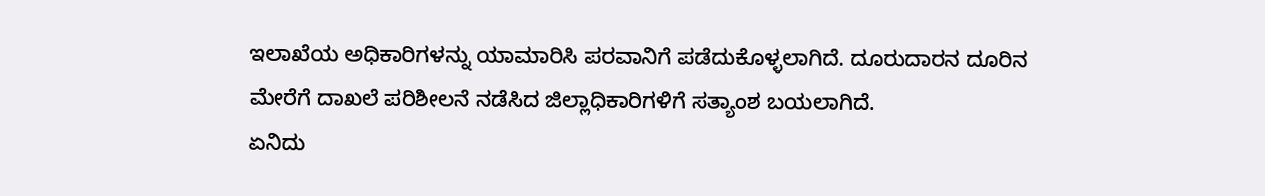ಇಲಾಖೆಯ ಅಧಿಕಾರಿಗಳನ್ನು ಯಾಮಾರಿಸಿ ಪರವಾನಿಗೆ ಪಡೆದುಕೊಳ್ಳಲಾಗಿದೆ. ದೂರುದಾರನ ದೂರಿನ ಮೇರೆಗೆ ದಾಖಲೆ ಪರಿಶೀಲನೆ ನಡೆಸಿದ ಜಿಲ್ಲಾಧಿಕಾರಿಗಳಿಗೆ ಸತ್ಯಾಂಶ ಬಯಲಾಗಿದೆ.
ಏನಿದು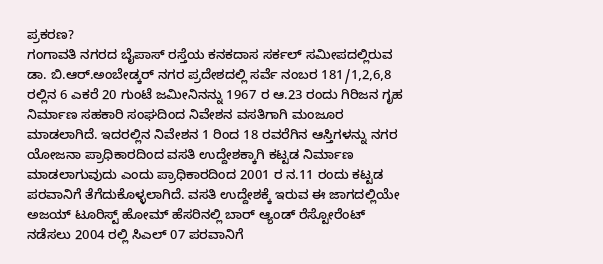ಪ್ರಕರಣ?
ಗಂಗಾವತಿ ನಗರದ ಬೈಪಾಸ್ ರಸ್ತೆಯ ಕನಕದಾಸ ಸರ್ಕಲ್ ಸಮೀಪದಲ್ಲಿರುವ ಡಾ. ಬಿ.ಆರ್.ಅಂಬೇಡ್ಕರ್ ನಗರ ಪ್ರದೇಶದಲ್ಲಿ ಸರ್ವೆ ನಂಬರ 181/1,2,6,8 ರಲ್ಲಿನ 6 ಎಕರೆ 20 ಗುಂಟೆ ಜಮೀನಿನನ್ನು 1967 ರ ಆ.23 ರಂದು ಗಿರಿಜನ ಗೃಹ ನಿರ್ಮಾಣ ಸಹಕಾರಿ ಸಂಘದಿಂದ ನಿವೇಶನ ವಸತಿಗಾಗಿ ಮಂಜೂರ ಮಾಡಲಾಗಿದೆ. ಇದರಲ್ಲಿನ ನಿವೇಶನ 1 ರಿಂದ 18 ರವರೆಗಿನ ಆಸ್ತಿಗಳನ್ನು ನಗರ ಯೋಜನಾ ಪ್ರಾಧಿಕಾರದಿಂದ ವಸತಿ ಉದ್ದೇಶಕ್ಕಾಗಿ ಕಟ್ಟಡ ನಿರ್ಮಾಣ ಮಾಡಲಾಗುವುದು ಎಂದು ಪ್ರಾಧಿಕಾರದಿಂದ 2001 ರ ನ.11 ರಂದು ಕಟ್ಟಡ ಪರವಾನಿಗೆ ತೆಗೆದುಕೊಳ್ಳಲಾಗಿದೆ. ವಸತಿ ಉದ್ದೇಶಕ್ಕೆ ಇರುವ ಈ ಜಾಗದಲ್ಲಿಯೇ ಅಜಯ್ ಟೂರಿಸ್ಟ್ ಹೋಮ್ ಹೆಸರಿನಲ್ಲಿ ಬಾರ್ ಆ್ಯಂಡ್ ರೆಸ್ಟೋರೆಂಟ್ ನಡೆಸಲು 2004 ರಲ್ಲಿ ಸಿಎಲ್ 07 ಪರವಾನಿಗೆ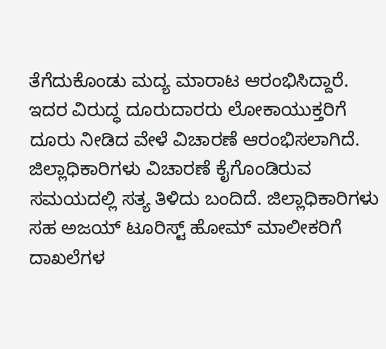ತೆಗೆದುಕೊಂಡು ಮದ್ಯ ಮಾರಾಟ ಆರಂಭಿಸಿದ್ದಾರೆ. ಇದರ ವಿರುದ್ಧ ದೂರುದಾರರು ಲೋಕಾಯುಕ್ತರಿಗೆ ದೂರು ನೀಡಿದ ವೇಳೆ ವಿಚಾರಣೆ ಆರಂಭಿಸಲಾಗಿದೆ. ಜಿಲ್ಲಾಧಿಕಾರಿಗಳು ವಿಚಾರಣೆ ಕೈಗೊಂಡಿರುವ ಸಮಯದಲ್ಲಿ ಸತ್ಯ ತಿಳಿದು ಬಂದಿದೆ. ಜಿಲ್ಲಾಧಿಕಾರಿಗಳು ಸಹ ಅಜಯ್ ಟೂರಿಸ್ಟ್ ಹೋಮ್ ಮಾಲೀಕರಿಗೆ ದಾಖಲೆಗಳ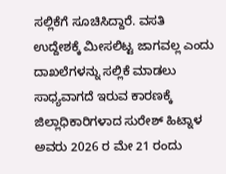ಸಲ್ಲಿಕೆಗೆ ಸೂಚಿಸಿದ್ದಾರೆ. ವಸತಿ ಉದ್ದೇಶಕ್ಕೆ ಮೀಸಲಿಟ್ಟ ಜಾಗವಲ್ಲ ಎಂದು ದಾಖಲೆಗಳನ್ನು ಸಲ್ಲಿಕೆ ಮಾಡಲು ಸಾಧ್ಯವಾಗದೆ ಇರುವ ಕಾರಣಕ್ಕೆ ಜಿಲ್ಲಾಧಿಕಾರಿಗಳಾದ ಸುರೇಶ್ ಹಿಟ್ನಾಳ ಅವರು 2026 ರ ಮೇ 21 ರಂದು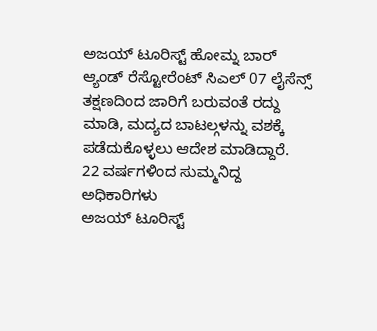ಅಜಯ್ ಟೂರಿಸ್ಟ್ ಹೋಮ್ನ ಬಾರ್ ಆ್ಯಂಡ್ ರೆಸ್ಟೋರೆಂಟ್ ಸಿಎಲ್ 07 ಲೈಸೆನ್ಸ್ ತಕ್ಷಣದಿಂದ ಜಾರಿಗೆ ಬರುವಂತೆ ರದ್ದು ಮಾಡಿ, ಮದ್ಯದ ಬಾಟಲ್ಗಳನ್ನು ವಶಕ್ಕೆ ಪಡೆದುಕೊಳ್ಳಲು ಆದೇಶ ಮಾಡಿದ್ದಾರೆ.
22 ವರ್ಷಗಳಿಂದ ಸುಮ್ಮನಿದ್ದ ಅಧಿಕಾರಿಗಳು
ಅಜಯ್ ಟೂರಿಸ್ಟ್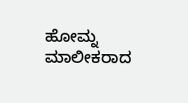ಹೋಮ್ನ ಮಾಲೀಕರಾದ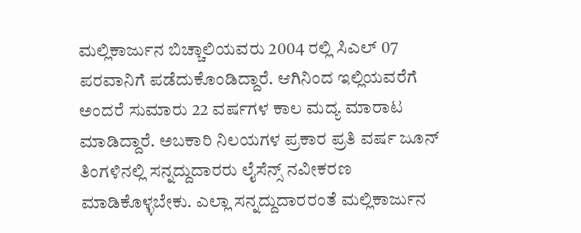ಮಲ್ಲಿಕಾರ್ಜುನ ಬಿಚ್ಚಾಲಿಯವರು 2004 ರಲ್ಲಿ ಸಿಎಲ್ 07 ಪರವಾನಿಗೆ ಪಡೆದುಕೊಂಡಿದ್ದಾರೆ. ಆಗಿನಿಂದ ಇಲ್ಲಿಯವರೆಗೆ ಅಂದರೆ ಸುಮಾರು 22 ವರ್ಷಗಳ ಕಾಲ ಮದ್ಯ ಮಾರಾಟ ಮಾಡಿದ್ದಾರೆ. ಅಬಕಾರಿ ನಿಲಯಗಳ ಪ್ರಕಾರ ಪ್ರತಿ ವರ್ಷ ಜೂನ್ ತಿಂಗಳಿನಲ್ಲಿ ಸನ್ನದ್ದುದಾರರು ಲೈಸೆನ್ಸ್ ನವೀಕರಣ ಮಾಡಿಕೊಳ್ಳಬೇಕು. ಎಲ್ಲಾ ಸನ್ನದ್ದುದಾರರಂತೆ ಮಲ್ಲಿಕಾರ್ಜುನ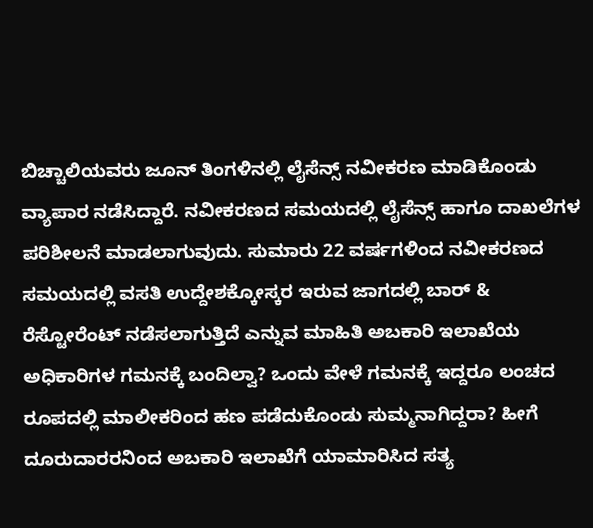ಬಿಚ್ಚಾಲಿಯವರು ಜೂನ್ ತಿಂಗಳಿನಲ್ಲಿ ಲೈಸೆನ್ಸ್ ನವೀಕರಣ ಮಾಡಿಕೊಂಡು ವ್ಯಾಪಾರ ನಡೆಸಿದ್ದಾರೆ. ನವೀಕರಣದ ಸಮಯದಲ್ಲಿ ಲೈಸೆನ್ಸ್ ಹಾಗೂ ದಾಖಲೆಗಳ ಪರಿಶೀಲನೆ ಮಾಡಲಾಗುವುದು. ಸುಮಾರು 22 ವರ್ಷಗಳಿಂದ ನವೀಕರಣದ ಸಮಯದಲ್ಲಿ ವಸತಿ ಉದ್ದೇಶಕ್ಕೋಸ್ಕರ ಇರುವ ಜಾಗದಲ್ಲಿ ಬಾರ್ & ರೆಸ್ಟೋರೆಂಟ್ ನಡೆಸಲಾಗುತ್ತಿದೆ ಎನ್ನುವ ಮಾಹಿತಿ ಅಬಕಾರಿ ಇಲಾಖೆಯ ಅಧಿಕಾರಿಗಳ ಗಮನಕ್ಕೆ ಬಂದಿಲ್ವಾ? ಒಂದು ವೇಳೆ ಗಮನಕ್ಕೆ ಇದ್ದರೂ ಲಂಚದ ರೂಪದಲ್ಲಿ ಮಾಲೀಕರಿಂದ ಹಣ ಪಡೆದುಕೊಂಡು ಸುಮ್ಮನಾಗಿದ್ದರಾ? ಹೀಗೆ ದೂರುದಾರರನಿಂದ ಅಬಕಾರಿ ಇಲಾಖೆಗೆ ಯಾಮಾರಿಸಿದ ಸತ್ಯ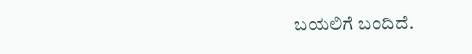ಬಯಲಿಗೆ ಬಂದಿದೆ.